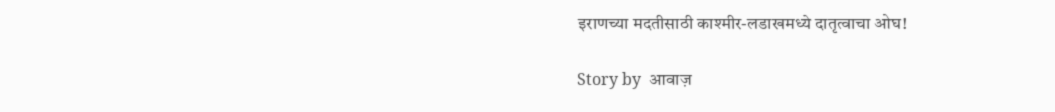इराणच्या मदतीसाठी काश्मीर-लडाखमध्ये दातृत्वाचा ओघ!

Story by  आवाज़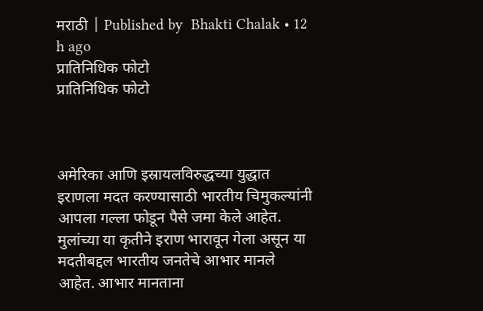मराठी | Published by  Bhakti Chalak • 12 h ago
प्रातिनिधिक फोटो
प्रातिनिधिक फोटो



अमेरिका आणि इस्रायलविरुद्धच्या युद्धात इराणला मदत करण्यासाठी भारतीय चिमुकल्यांनी आपला गल्ला फोडून पैसे जमा केले आहेत. मुलांच्या या कृतीने इराण भारावून गेला असून या मदतीबद्दल भारतीय जनतेचे आभार मानले आहेत. आभार मानताना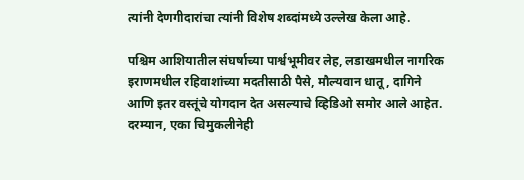त्यांनी देणगीदारांचा त्यांनी विशेष शब्दांमध्ये उल्लेख केला आहे.

पश्चिम आशियातील संघर्षाच्या पार्श्वभूमीवर लेह, लडाखमधील नागरिक इराणमधील रहिवाशांच्या मदतीसाठी पैसे, मौल्यवान धातू, दागिने आणि इतर वस्तूंचे योगदान देत असल्याचे व्हिडिओ समोर आले आहेत. दरम्यान, एका चिमुकलीनेही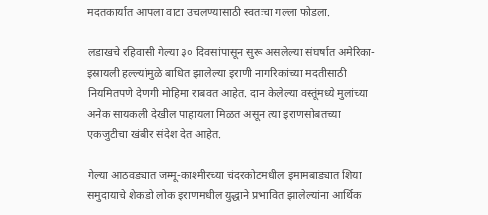मदतकार्यात आपला वाटा उचलण्यासाठी स्वतःचा गल्ला फोडला.

लडाखचे रहिवासी गेल्या ३० दिवसांपासून सुरू असलेल्या संघर्षात अमेरिका-इस्रायली हल्ल्यांमुळे बाधित झालेल्या इराणी नागरिकांच्या मदतीसाठी नियमितपणे देणगी मोहिमा राबवत आहेत. दान केलेल्या वस्तूंमध्ये मुलांच्या अनेक सायकली देखील पाहायला मिळत असून त्या इराणसोबतच्या एकजुटीचा खंबीर संदेश देत आहेत.

गेल्या आठवड्यात जम्मू-काश्मीरच्या चंदरकोटमधील इमामबाड्यात शिया समुदायाचे शेकडो लोक इराणमधील युद्धाने प्रभावित झालेल्यांना आर्थिक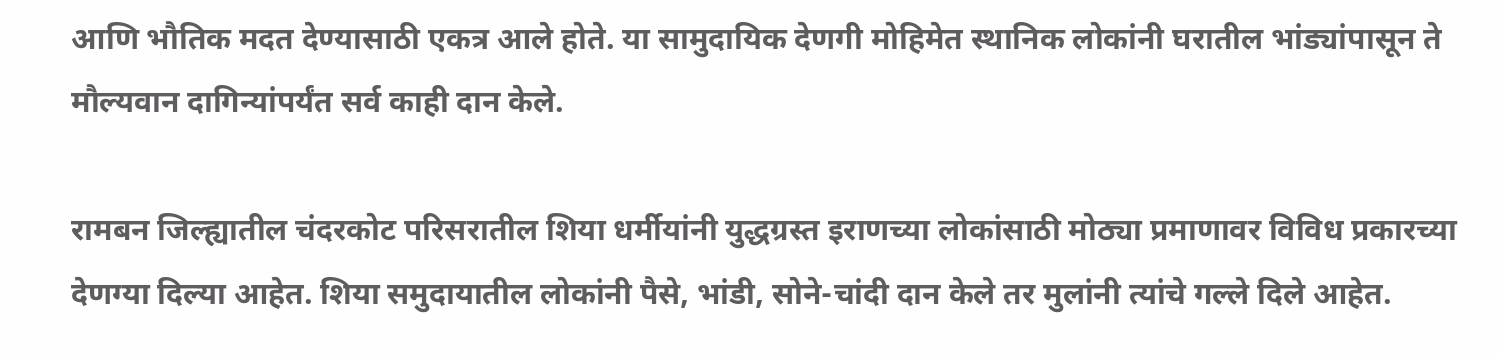आणि भौतिक मदत देण्यासाठी एकत्र आले होते. या सामुदायिक देणगी मोहिमेत स्थानिक लोकांनी घरातील भांड्यांपासून ते मौल्यवान दागिन्यांपर्यंत सर्व काही दान केले.

रामबन जिल्ह्यातील चंदरकोट परिसरातील शिया धर्मीयांनी युद्धग्रस्त इराणच्या लोकांसाठी मोठ्या प्रमाणावर विविध प्रकारच्या देणग्या दिल्या आहेत. शिया समुदायातील लोकांनी पैसे, भांडी, सोने-चांदी दान केले तर मुलांनी त्यांचे गल्ले दिले आहेत.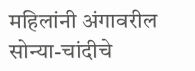महिलांनी अंगावरील सोन्या-चांदीचे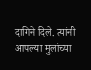दागिने दिले. त्यांनी आपल्या मुलांच्या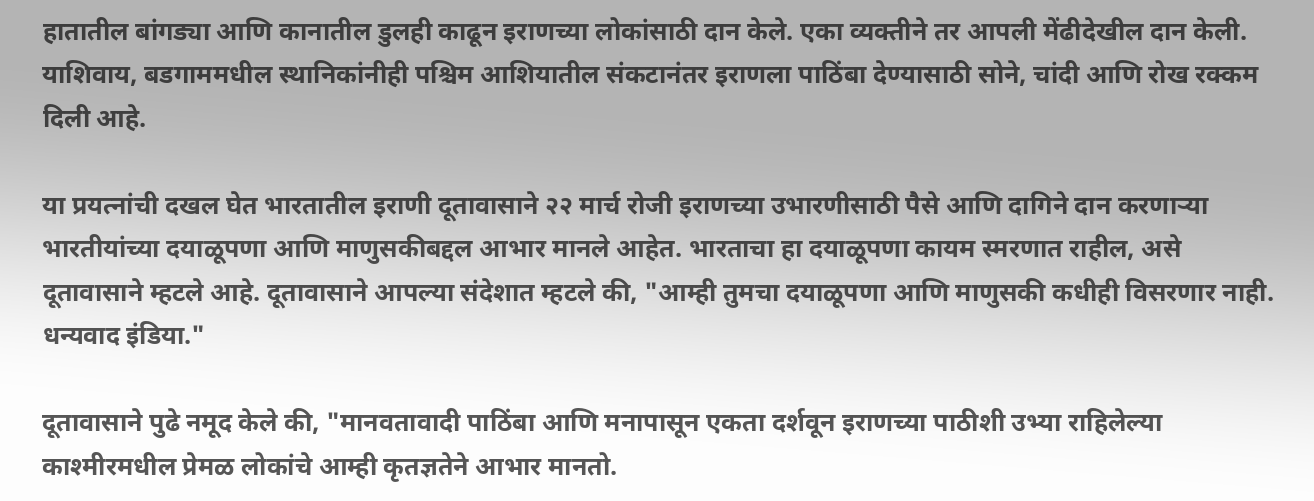हातातील बांगड्या आणि कानातील डुलही काढून इराणच्या लोकांसाठी दान केले. एका व्यक्तीने तर आपली मेंढीदेखील दान केली. याशिवाय, बडगाममधील स्थानिकांनीही पश्चिम आशियातील संकटानंतर इराणला पाठिंबा देण्यासाठी सोने, चांदी आणि रोख रक्कम दिली आहे.

या प्रयत्नांची दखल घेत भारतातील इराणी दूतावासाने २२ मार्च रोजी इराणच्या उभारणीसाठी पैसे आणि दागिने दान करणाऱ्या भारतीयांच्या दयाळूपणा आणि माणुसकीबद्दल आभार मानले आहेत. भारताचा हा दयाळूपणा कायम स्मरणात राहील, असे दूतावासाने म्हटले आहे. दूतावासाने आपल्या संदेशात म्हटले की, "आम्ही तुमचा दयाळूपणा आणि माणुसकी कधीही विसरणार नाही. धन्यवाद इंडिया."

दूतावासाने पुढे नमूद केले की, "मानवतावादी पाठिंबा आणि मनापासून एकता दर्शवून इराणच्या पाठीशी उभ्या राहिलेल्या काश्मीरमधील प्रेमळ लोकांचे आम्ही कृतज्ञतेने आभार मानतो.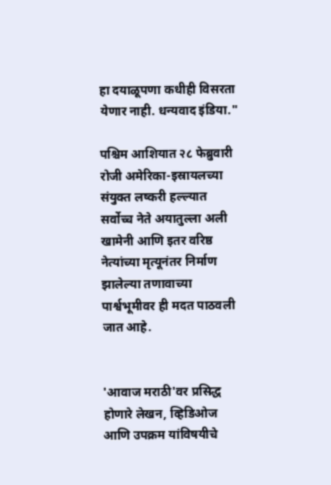हा दयाळूपणा कधीही विसरता येणार नाही. धन्यवाद इंडिया."

पश्चिम आशियात २८ फेब्रुवारी रोजी अमेरिका-इस्रायलच्या संयुक्त लष्करी हल्ल्यात सर्वोच्च नेते अयातुल्ला अली खामेनी आणि इतर वरिष्ठ नेत्यांच्या मृत्यूनंतर निर्माण झालेल्या तणावाच्या पार्श्वभूमीवर ही मदत पाठवली जात आहे.


'आवाज मराठी'वर प्रसिद्ध होणारे लेखन, व्हिडिओज आणि उपक्रम यांविषयीचे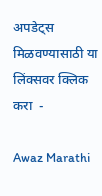अपडेट्स मिळवण्यासाठी या लिंक्सवर क्लिक करा  -

Awaz Marathi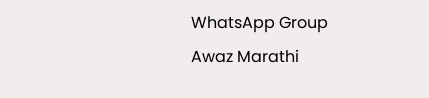WhatsApp Group
Awaz Marathi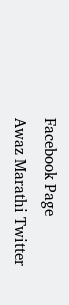Facebook Page
Awaz Marathi Twitter